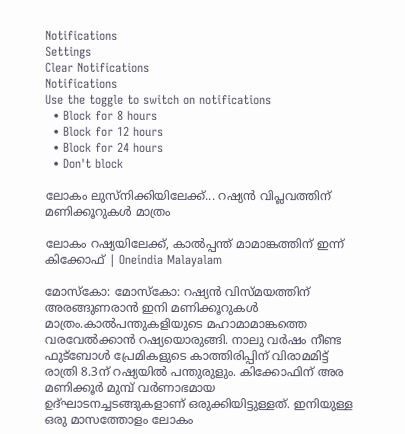Notifications
Settings
Clear Notifications
Notifications
Use the toggle to switch on notifications
  • Block for 8 hours
  • Block for 12 hours
  • Block for 24 hours
  • Don't block

ലോകം ലുസ്‌നിക്കിയിലേക്ക്... റഷ്യന്‍ വിപ്ലവത്തിന് മണിക്കൂറുകള്‍ മാത്രം

ലോകം റഷ്യയിലേക്ക്, കാൽപ്പന്ത് മാമാങ്കത്തിന് ഇന്ന് കിക്കോഫ് | Oneindia Malayalam

മോസ്‌കോ: മോസ്‌കോ: റഷ്യന്‍ വിസ്മയത്തിന് അരങ്ങുണരാന്‍ ഇനി മണിക്കൂറുകള്‍ മാത്രം.കാല്‍പന്തുകളിയുടെ മഹാമാമാങ്കത്തെ വരവേല്‍ക്കാന്‍ റഷ്യയൊരുങ്ങി. നാലു വര്‍ഷം നീണ്ട ഫുട്‌ബോള്‍ പ്രേമികളുടെ കാത്തിരിപ്പിന് വിരാമമിട്ട് രാത്രി 8.3ന് റഷ്യയില്‍ പന്തുരുളും. കിക്കോഫിന് അര മണിക്കൂര്‍ മുമ്പ് വര്‍ണാഭമായ ഉദ്ഘാടനച്ചടങ്ങുകളാണ് ഒരുക്കിയിട്ടുള്ളത്. ഇനിയുള്ള ഒരു മാസത്തോളം ലോകം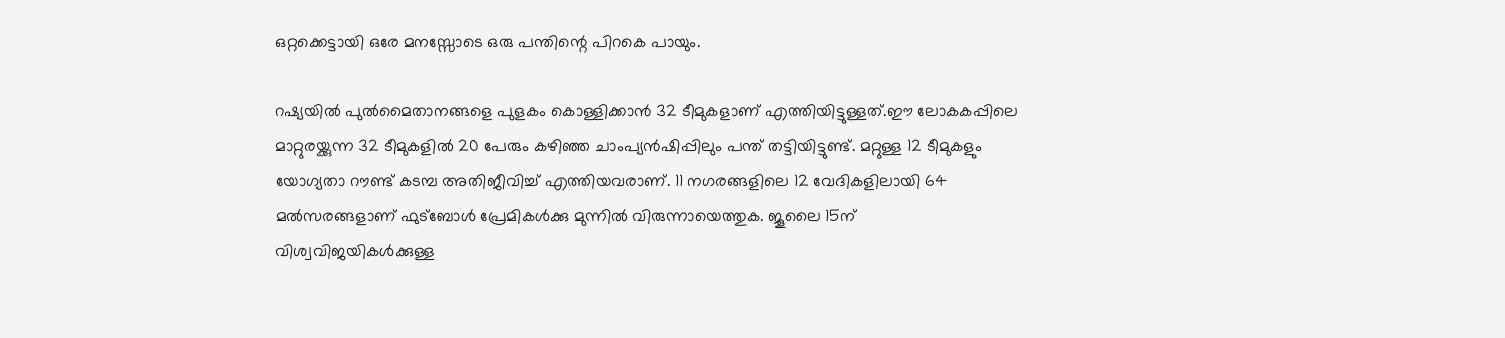ഒറ്റക്കെട്ടായി ഒരേ മനസ്സോടെ ഒരു പന്തിന്റെ പിറകെ പായും.

റഷ്യയില്‍ പുല്‍മൈതാനങ്ങളെ പുളകം കൊള്ളിക്കാന്‍ 32 ടീമുകളാണ് എത്തിയിട്ടുള്ളത്.ഈ ലോകകപ്പിലെ മാറ്റുരയ്ക്കുന്ന 32 ടീമുകളില്‍ 20 പേരും കഴിഞ്ഞ ചാംപ്യന്‍ഷിപ്പിലും പന്ത് തട്ടിയിട്ടുണ്ട്. മറ്റുള്ള 12 ടീമുകളും യോഗ്യതാ റൗണ്ട് കടമ്പ അതിജീവിച്ച് എത്തിയവരാണ്. 11 നഗരങ്ങളിലെ 12 വേദികളിലായി 64 മല്‍സരങ്ങളാണ് ഫുട്‌ബോള്‍ പ്രേമികള്‍ക്കു മുന്നില്‍ വിരുന്നായെത്തുക. ജൂലൈ 15ന് വിശ്വവിജയികള്‍ക്കുള്ള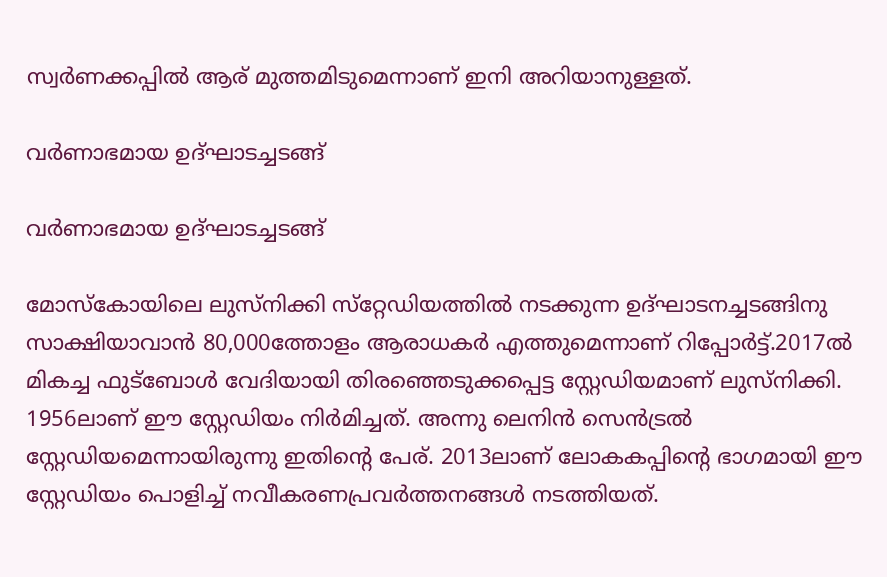സ്വര്‍ണക്കപ്പില്‍ ആര് മുത്തമിടുമെന്നാണ് ഇനി അറിയാനുള്ളത്.

വര്‍ണാഭമായ ഉദ്ഘാടച്ചടങ്ങ്‌

വര്‍ണാഭമായ ഉദ്ഘാടച്ചടങ്ങ്‌

മോസ്‌കോയിലെ ലുസ്‌നിക്കി സ്‌റ്റേഡിയത്തില്‍ നടക്കുന്ന ഉദ്ഘാടനച്ചടങ്ങിനു സാക്ഷിയാവാന്‍ 80,000ത്തോളം ആരാധകര്‍ എത്തുമെന്നാണ് റിപ്പോര്‍ട്ട്.2017ല്‍ മികച്ച ഫുട്‌ബോള്‍ വേദിയായി തിരഞ്ഞെടുക്കപ്പെട്ട സ്റ്റേഡിയമാണ് ലുസ്‌നിക്കി. 1956ലാണ് ഈ സ്റ്റേഡിയം നിര്‍മിച്ചത്. അന്നു ലെനിന്‍ സെന്‍ട്രല്‍ സ്റ്റേഡിയമെന്നായിരുന്നു ഇതിന്റെ പേര്. 2013ലാണ് ലോകകപ്പിന്റെ ഭാഗമായി ഈ സ്റ്റേഡിയം പൊളിച്ച് നവീകരണപ്രവര്‍ത്തനങ്ങള്‍ നടത്തിയത്.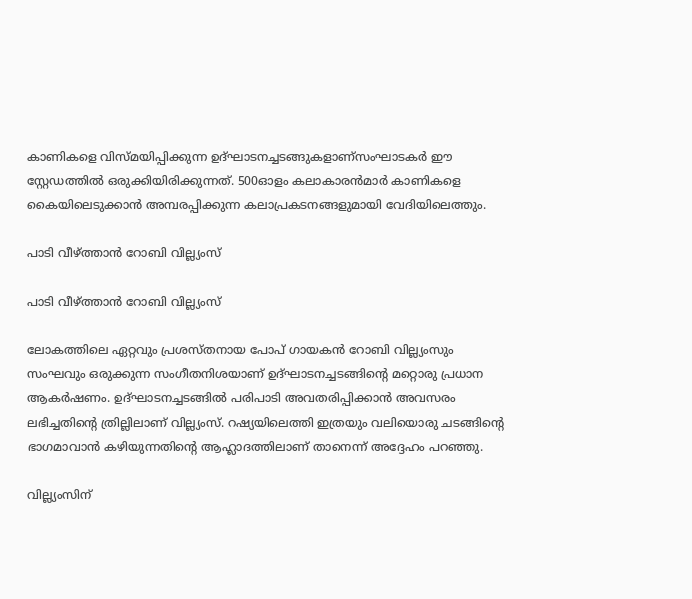കാണികളെ വിസ്മയിപ്പിക്കുന്ന ഉദ്ഘാടനച്ചടങ്ങുകളാണ്സംഘാടകര്‍ ഈ സ്റ്റേഡത്തില്‍ ഒരുക്കിയിരിക്കുന്നത്. 500ഓളം കലാകാരന്‍മാര്‍ കാണികളെ കൈയിലെടുക്കാന്‍ അമ്പരപ്പിക്കുന്ന കലാപ്രകടനങ്ങളുമായി വേദിയിലെത്തും.

പാടി വീഴ്ത്താന്‍ റോബി വില്ല്യംസ്‌

പാടി വീഴ്ത്താന്‍ റോബി വില്ല്യംസ്‌

ലോകത്തിലെ ഏറ്റവും പ്രശസ്തനായ പോപ് ഗായകന്‍ റോബി വില്ല്യംസും സംഘവും ഒരുക്കുന്ന സംഗീതനിശയാണ് ഉദ്ഘാടനച്ചടങ്ങിന്റെ മറ്റൊരു പ്രധാന ആകര്‍ഷണം. ഉദ്ഘാടനച്ചടങ്ങില്‍ പരിപാടി അവതരിപ്പിക്കാന്‍ അവസരം ലഭിച്ചതിന്റെ ത്രില്ലിലാണ് വില്ല്യംസ്. റഷ്യയിലെത്തി ഇത്രയും വലിയൊരു ചടങ്ങിന്റെ ഭാഗമാവാന്‍ കഴിയുന്നതിന്റെ ആഹ്ലാദത്തിലാണ് താനെന്ന് അദ്ദേഹം പറഞ്ഞു.

വില്ല്യംസിന്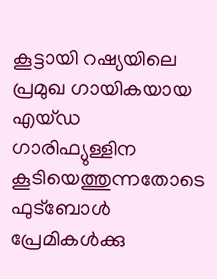കൂട്ടായി റഷ്യയിലെ പ്രമുഖ ഗായികയായ എയ്ഡ ഗാരിഫ്യുള്ളിന കൂടിയെത്തുന്നതോടെ ഫുട്‌ബോള്‍ പ്രേമികള്‍ക്കു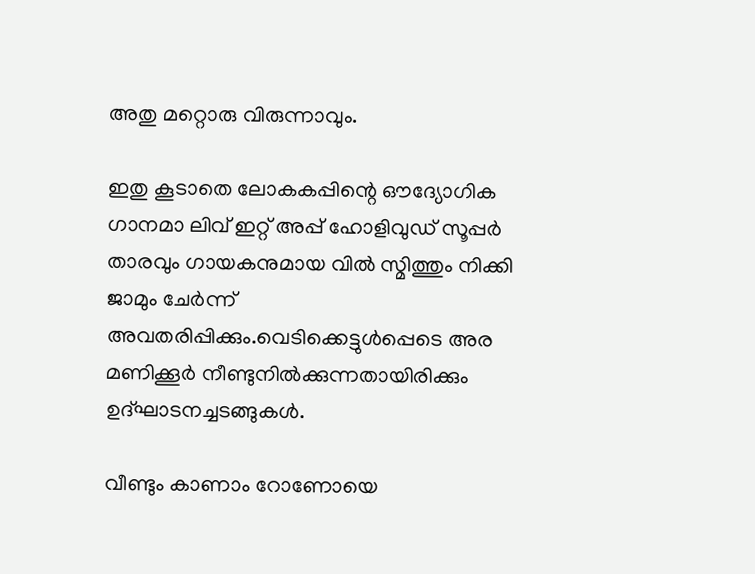അതു മറ്റൊരു വിരുന്നാവും.

ഇതു കൂടാതെ ലോകകപ്പിന്റെ ഔദ്യോഗിക ഗാനമാ ലിവ് ഇറ്റ് അപ്പ് ഹോളിവുഡ് സൂപ്പര്‍ താരവും ഗായകനുമായ വില്‍ സ്മിത്തും നിക്കി ജാമും ചേര്‍ന്ന് അവതരിപ്പിക്കും.വെടിക്കെട്ടുള്‍പ്പെടെ അര മണിക്കൂര്‍ നീണ്ടുനില്‍ക്കുന്നതായിരിക്കും ഉദ്ഘാടനച്ചടങ്ങുകള്‍.

വീണ്ടും കാണാം റോണോയെ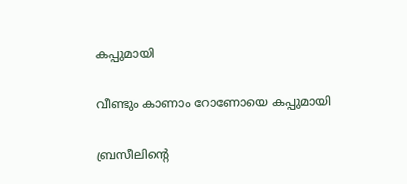കപ്പുമായി

വീണ്ടും കാണാം റോണോയെ കപ്പുമായി

ബ്രസീലിന്റെ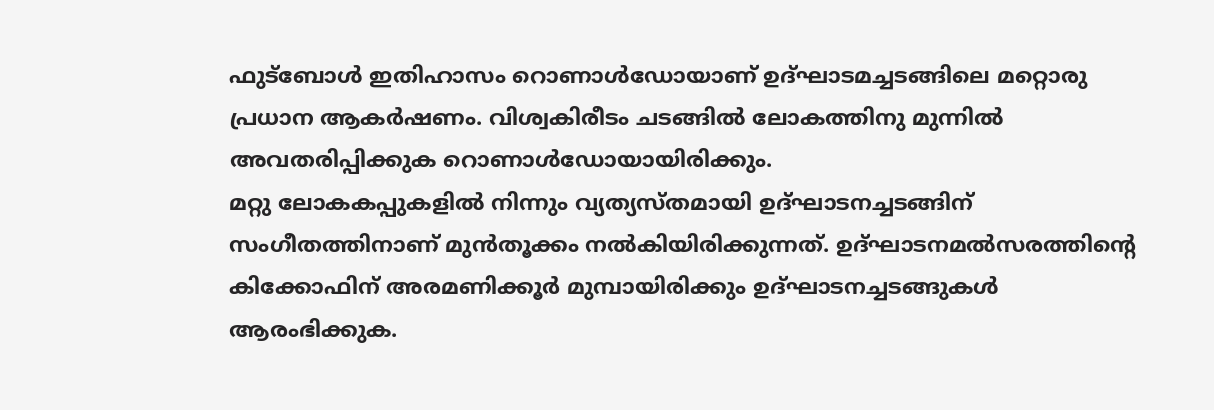ഫുട്‌ബോള്‍ ഇതിഹാസം റൊണാള്‍ഡോയാണ് ഉദ്ഘാടമച്ചടങ്ങിലെ മറ്റൊരു പ്രധാന ആകര്‍ഷണം. വിശ്വകിരീടം ചടങ്ങില്‍ ലോകത്തിനു മുന്നില്‍ അവതരിപ്പിക്കുക റൊണാള്‍ഡോയായിരിക്കും.
മറ്റു ലോകകപ്പുകളില്‍ നിന്നും വ്യത്യസ്തമായി ഉദ്ഘാടനച്ചടങ്ങിന് സംഗീതത്തിനാണ് മുന്‍തൂക്കം നല്‍കിയിരിക്കുന്നത്. ഉദ്ഘാടനമല്‍സരത്തിന്റെ കിക്കോഫിന് അരമണിക്കൂര്‍ മുമ്പായിരിക്കും ഉദ്ഘാടനച്ചടങ്ങുകള്‍ ആരംഭിക്കുക.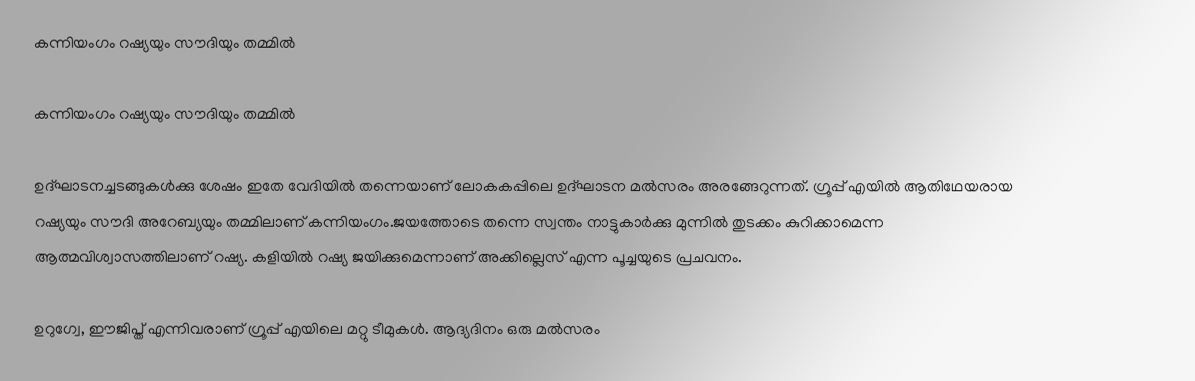കന്നിയംഗം റഷ്യയും സൗദിയും തമ്മില്‍

കന്നിയംഗം റഷ്യയും സൗദിയും തമ്മില്‍

ഉദ്ഘാടനച്ചടങ്ങുകള്‍ക്കു ശേഷം ഇതേ വേദിയില്‍ തന്നെയാണ് ലോകകപ്പിലെ ഉദ്ഘാടന മല്‍സരം അരങ്ങേറുന്നത്. ഗ്രൂപ്പ് എയില്‍ ആതിഥേയരായ റഷ്യയും സൗദി അറേബ്യയും തമ്മിലാണ് കന്നിയംഗം.ജയത്തോടെ തന്നെ സ്വന്തം നാട്ടുകാര്‍ക്കു മുന്നില്‍ തുടക്കം കുറിക്കാമെന്ന ആത്മവിശ്വാസത്തിലാണ് റഷ്യ. കളിയില്‍ റഷ്യ ജയിക്കുമെന്നാണ് അക്കില്ലെസ് എന്ന പൂച്ചയുടെ പ്രചവനം.

ഉറുഗ്വേ, ഈജിപ്ത് എന്നിവരാണ് ഗ്രൂപ്പ് എയിലെ മറ്റു ടീമുകള്‍. ആദ്യദിനം ഒരു മല്‍സരം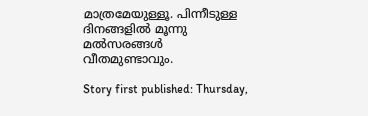മാത്രമേയുള്ളൂ. പിന്നീടുള്ള ദിനങ്ങളില്‍ മൂന്നു മല്‍സരങ്ങള്‍ വീതമുണ്ടാവും.

Story first published: Thursday,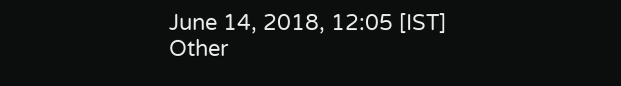June 14, 2018, 12:05 [IST]
Other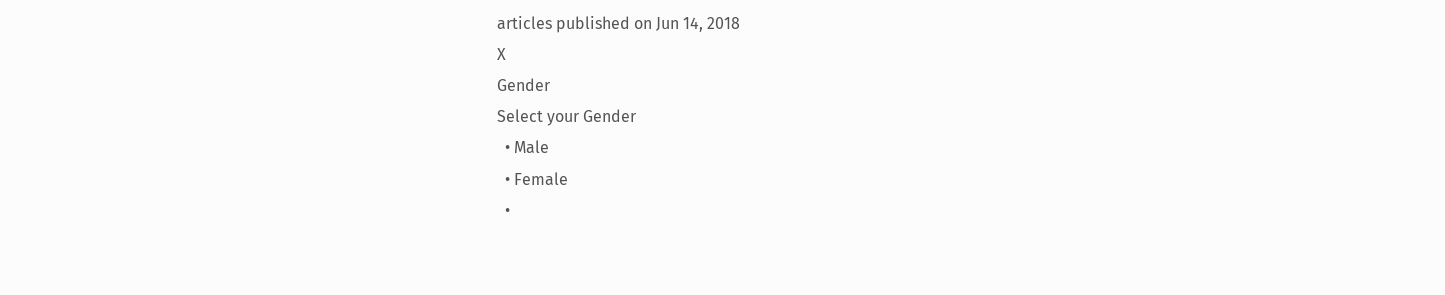articles published on Jun 14, 2018
X
Gender
Select your Gender
  • Male
  • Female
  •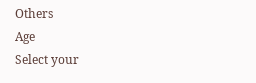Others
Age
Select your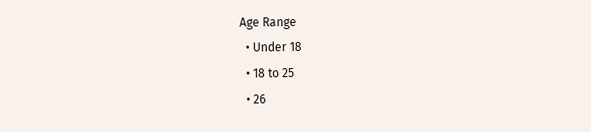Age Range
  • Under 18
  • 18 to 25
  • 26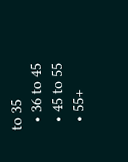to 35
  • 36 to 45
  • 45 to 55
  • 55+